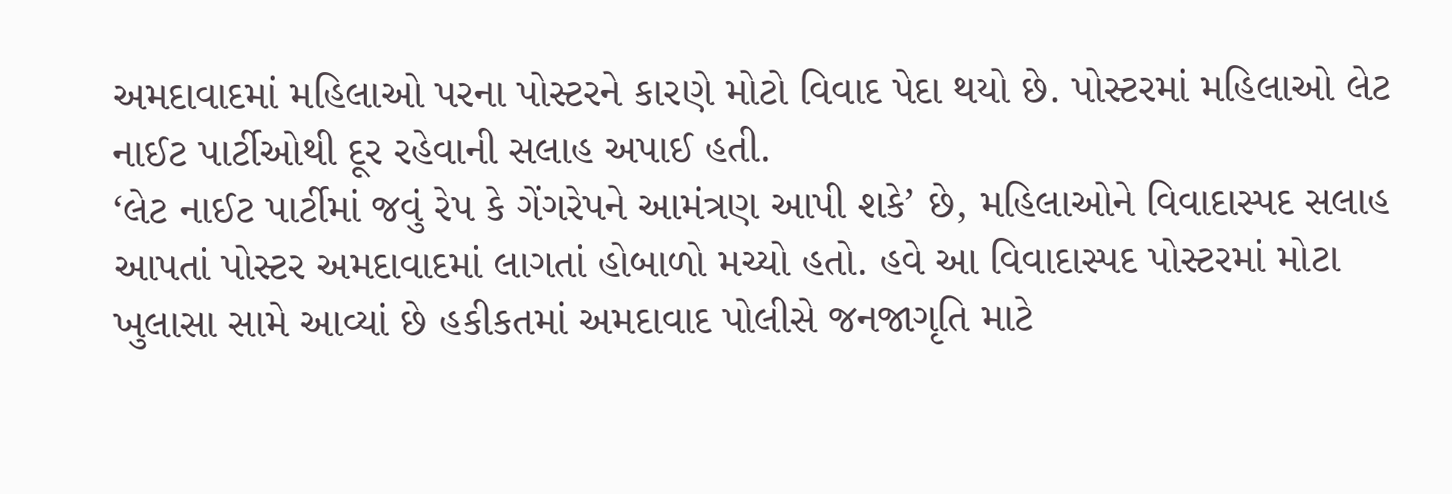અમદાવાદમાં મહિલાઓ પરના પોસ્ટરને કારણે મોટો વિવાદ પેદા થયો છે. પોસ્ટરમાં મહિલાઓ લેટ નાઈટ પાર્ટીઓથી દૂર રહેવાની સલાહ અપાઈ હતી.
‘લેટ નાઈટ પાર્ટીમાં જવું રેપ કે ગેંગરેપને આમંત્રણ આપી શકે’ છે, મહિલાઓને વિવાદાસ્પદ સલાહ આપતાં પોસ્ટર અમદાવાદમાં લાગતાં હોબાળો મચ્યો હતો. હવે આ વિવાદાસ્પદ પોસ્ટરમાં મોટા ખુલાસા સામે આવ્યાં છે હકીકતમાં અમદાવાદ પોલીસે જનજાગૃતિ માટે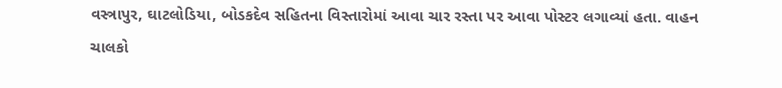વસ્ત્રાપુર, ઘાટલોડિયા, બોડકદેવ સહિતના વિસ્તારોમાં આવા ચાર રસ્તા પર આવા પોસ્ટર લગાવ્યાં હતા. વાહન ચાલકો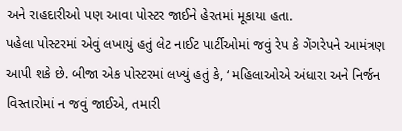અને રાહદારીઓ પણ આવા પોસ્ટર જાઈને હેરતમાં મૂકાયા હતા.
પહેલા પોસ્ટરમાં એવું લખાયું હતું લેટ નાઈટ પાર્ટીઓમાં જવું રેપ કે ગેંગરેપને આમંત્રણ આપી શકે છે. બીજા એક પોસ્ટરમાં લખ્યું હતું કે, ‘ મહિલાઓએ અંધારા અને નિર્જન વિસ્તારોમાં ન જવું જાઈએ, તમારી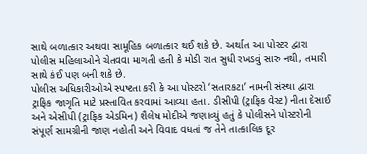સાથે બળાત્કાર અથવા સામૂહિક બળાત્કાર થઈ શકે છે. અર્થાત આ પોસ્ટર દ્વારા પોલીસ મહિલાઓને ચેતવવા માગતી હતી કે મોડી રાત સુધી રખડવું સારુ નથી, તમારી સાથે કંઈ પણ બની શકે છે.
પોલીસ અધિકારીઓએ સ્પષ્ટતા કરી કે આ પોસ્ટરો ‘સતારકટા’ નામની સંસ્થા દ્વારા ટ્રાફિક જાગૃતિ માટે પ્રસ્તાવિત કરવામાં આવ્યા હતા. ડીસીપી (ટ્રાફિક વેસ્ટ) નીતા દેસાઈ અને એસીપી (ટ્રાફિક એડમિન) શૈલેષ મોદીએ જણાવ્યું હતું કે પોલીસને પોસ્ટરોની સંપૂર્ણ સામગ્રીની જાણ નહોતી અને વિવાદ વધતાં જ તેને તાત્કાલિક દૂર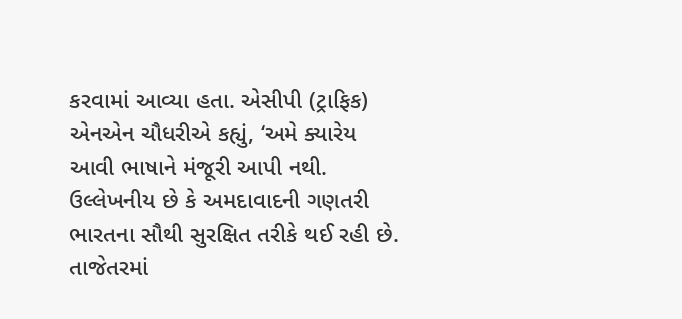કરવામાં આવ્યા હતા. એસીપી (ટ્રાફિક) એનએન ચૌધરીએ કહ્યું, ‘અમે ક્યારેય આવી ભાષાને મંજૂરી આપી નથી.
ઉલ્લેખનીય છે કે અમદાવાદની ગણતરી ભારતના સૌથી સુરક્ષિત તરીકે થઈ રહી છે. તાજેતરમાં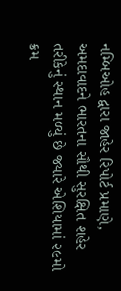નમ્બિઓહ દ્વારા જાહેર રિપોર્ટ પ્રમાણે, અમદાવાદને ભારતના સૌથી સુરક્ષિત શહેર તરીકેનું સ્થાન મળ્યું છે જ્યારે એશિયામાં ૨૯મો ક્રમ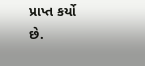પ્રાપ્ત કર્યો છે.